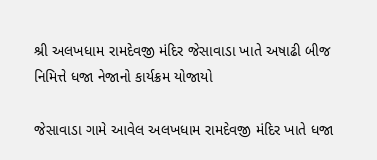શ્રી અલખધામ રામદેવજી મંદિર જેસાવાડા ખાતે અષાઢી બીજ નિમિત્તે ધજા નેજાનો કાર્યક્રમ યોજાયો

જેસાવાડા ગામે આવેલ અલખધામ રામદેવજી મંદિર ખાતે ધજા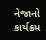નેજાનો કાર્યક્રમ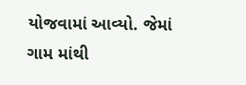યોજવામાં આવ્યો. જેમાં ગામ માંથી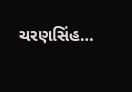ચરણસિંહ…